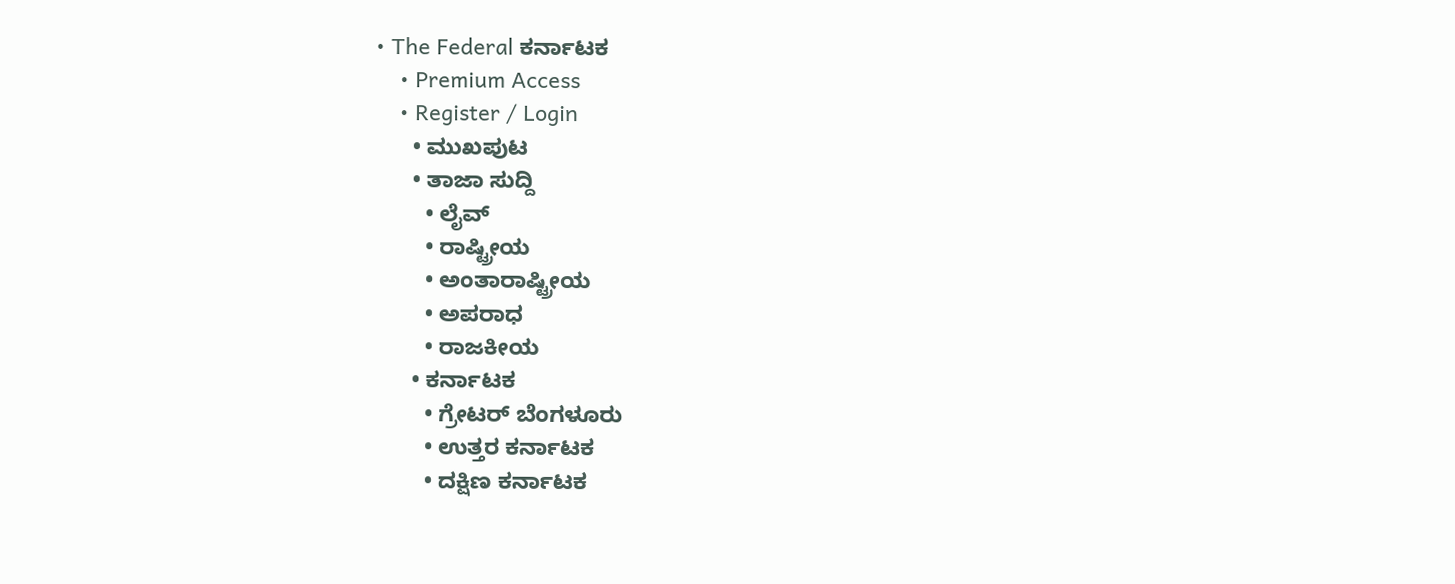• The Federal ಕರ್ನಾಟಕ
    • Premium Access
    • Register / Login
      • ಮುಖಪುಟ
      • ತಾಜಾ ಸುದ್ದಿ
        • ಲೈವ್‌
        • ರಾಷ್ಟ್ರೀಯ
        • ಅಂತಾರಾಷ್ಟ್ರೀಯ
        • ಅಪರಾಧ
        • ರಾಜಕೀಯ
      • ಕರ್ನಾಟಕ
        • ಗ್ರೇಟರ್ ಬೆಂಗಳೂರು
        • ಉತ್ತರ ಕರ್ನಾಟಕ
        • ದಕ್ಷಿಣ ಕರ್ನಾಟಕ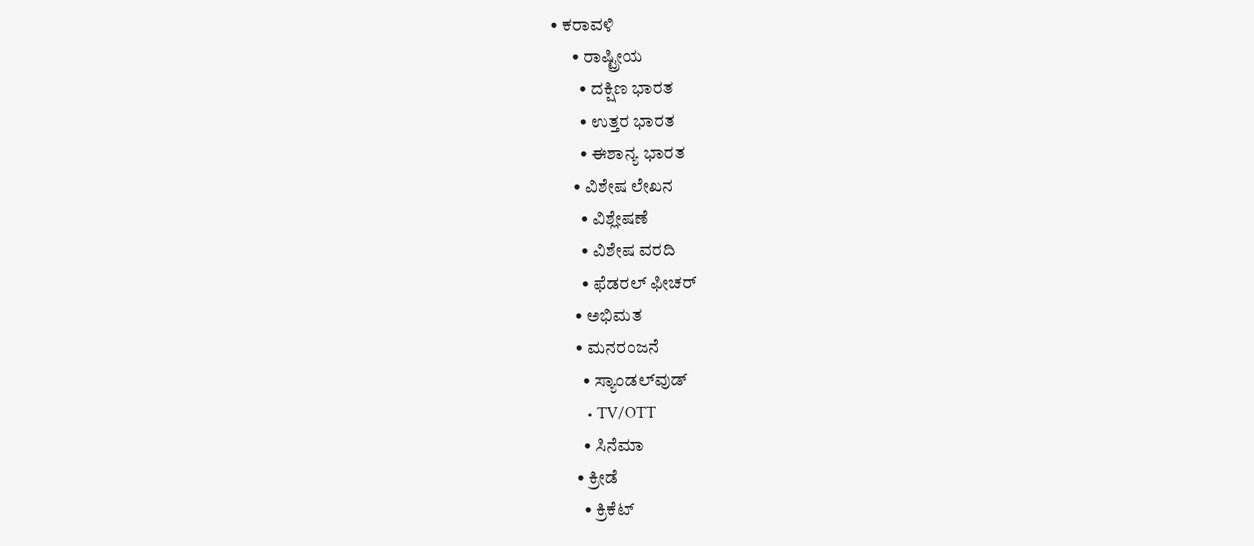• ಕರಾವಳಿ
      • ರಾಷ್ಟ್ರೀಯ
        • ದಕ್ಷಿಣ ಭಾರತ
        • ಉತ್ತರ ಭಾರತ
        • ಈಶಾನ್ಯ ಭಾರತ
      • ವಿಶೇಷ ಲೇಖನ
        • ವಿಶ್ಲೇಷಣೆ
        • ವಿಶೇಷ ವರದಿ
        • ಫೆಡರಲ್ ಫೀಚರ್
      • ಅಭಿಮತ
      • ಮನರಂಜನೆ
        • ಸ್ಯಾಂಡಲ್‌ವುಡ್
        • TV/OTT
        • ಸಿನೆಮಾ
      • ಕ್ರೀಡೆ
        • ಕ್ರಿಕೆಟ್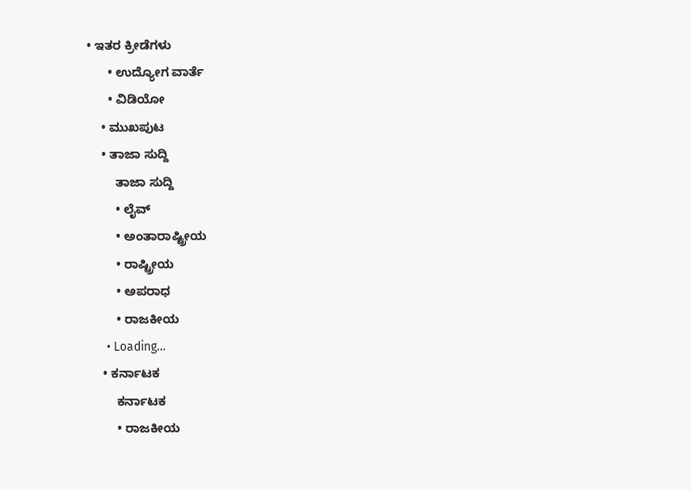• ಇತರ ಕ್ರೀಡೆಗಳು
      • ಉದ್ಯೋಗ ವಾರ್ತೆ
      • ವಿಡಿಯೋ
    • ಮುಖಪುಟ
    • ತಾಜಾ ಸುದ್ದಿ
        ತಾಜಾ ಸುದ್ದಿ
        • ಲೈವ್‌
        • ಅಂತಾರಾಷ್ಟ್ರೀಯ
        • ರಾಷ್ಟ್ರೀಯ
        • ಅಪರಾಧ
        • ರಾಜಕೀಯ
      • Loading...
    • ಕರ್ನಾಟಕ
        ಕರ್ನಾಟಕ
        • ರಾಜಕೀಯ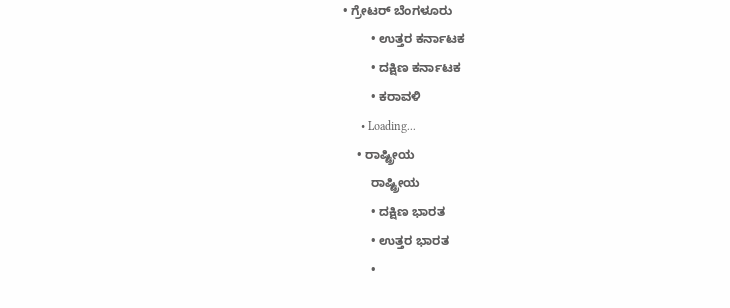• ಗ್ರೇಟರ್ ಬೆಂಗಳೂರು
        • ಉತ್ತರ ಕರ್ನಾಟಕ
        • ದಕ್ಷಿಣ ಕರ್ನಾಟಕ
        • ಕರಾವಳಿ
      • Loading...
    • ರಾಷ್ಟ್ರೀಯ
        ರಾಷ್ಟ್ರೀಯ
        • ದಕ್ಷಿಣ ಭಾರತ
        • ಉತ್ತರ ಭಾರತ
        •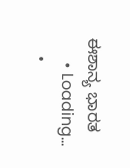ಈಶಾನ್ಯ ಭಾರತ
      • Loading...
    •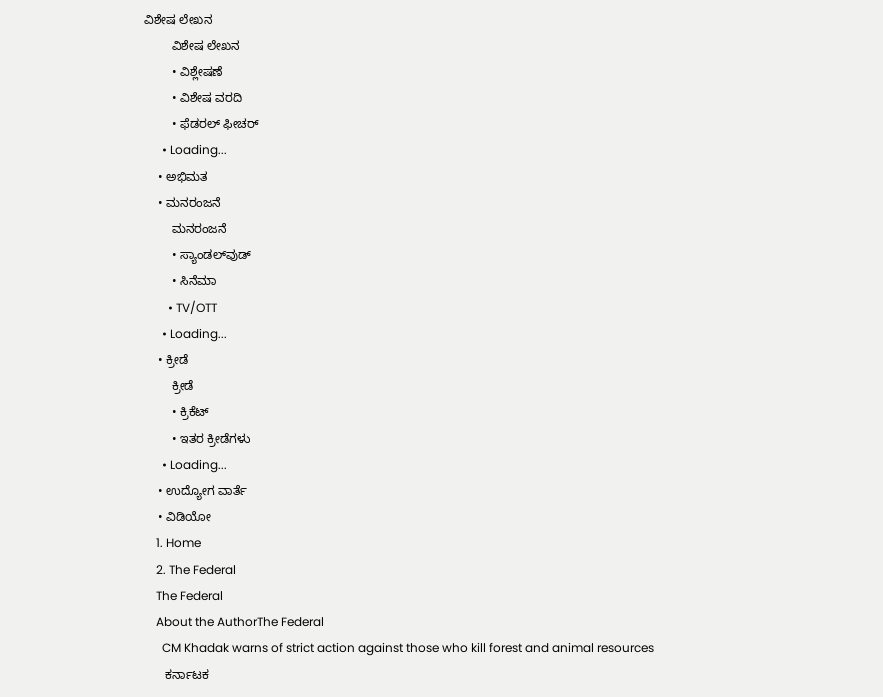ವಿಶೇಷ ಲೇಖನ
        ವಿಶೇಷ ಲೇಖನ
        • ವಿಶ್ಲೇಷಣೆ
        • ವಿಶೇಷ ವರದಿ
        • ಫೆಡರಲ್ ಫೀಚರ್
      • Loading...
    • ಅಭಿಮತ
    • ಮನರಂಜನೆ
        ಮನರಂಜನೆ
        • ಸ್ಯಾಂಡಲ್‌ವುಡ್
        • ಸಿನೆಮಾ
        • TV/OTT
      • Loading...
    • ಕ್ರೀಡೆ
        ಕ್ರೀಡೆ
        • ಕ್ರಿಕೆಟ್
        • ಇತರ ಕ್ರೀಡೆಗಳು
      • Loading...
    • ಉದ್ಯೋಗ ವಾರ್ತೆ
    • ವಿಡಿಯೋ
    1. Home
    2. The Federal
    The Federal
    About the AuthorThe Federal
      CM Khadak warns of strict action against those who kill forest and animal resources
      ಕರ್ನಾಟಕ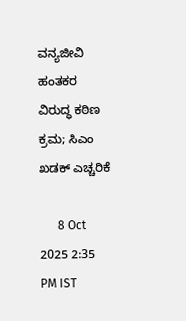ವನ್ಯಜೀವಿ ಹಂತಕರ ವಿರುದ್ಧ ಕಠಿಣ ಕ್ರಮ; ಸಿಎಂ ಖಡಕ್‌ ಎಚ್ಚರಿಕೆ

      8 Oct 2025 2:35 PM IST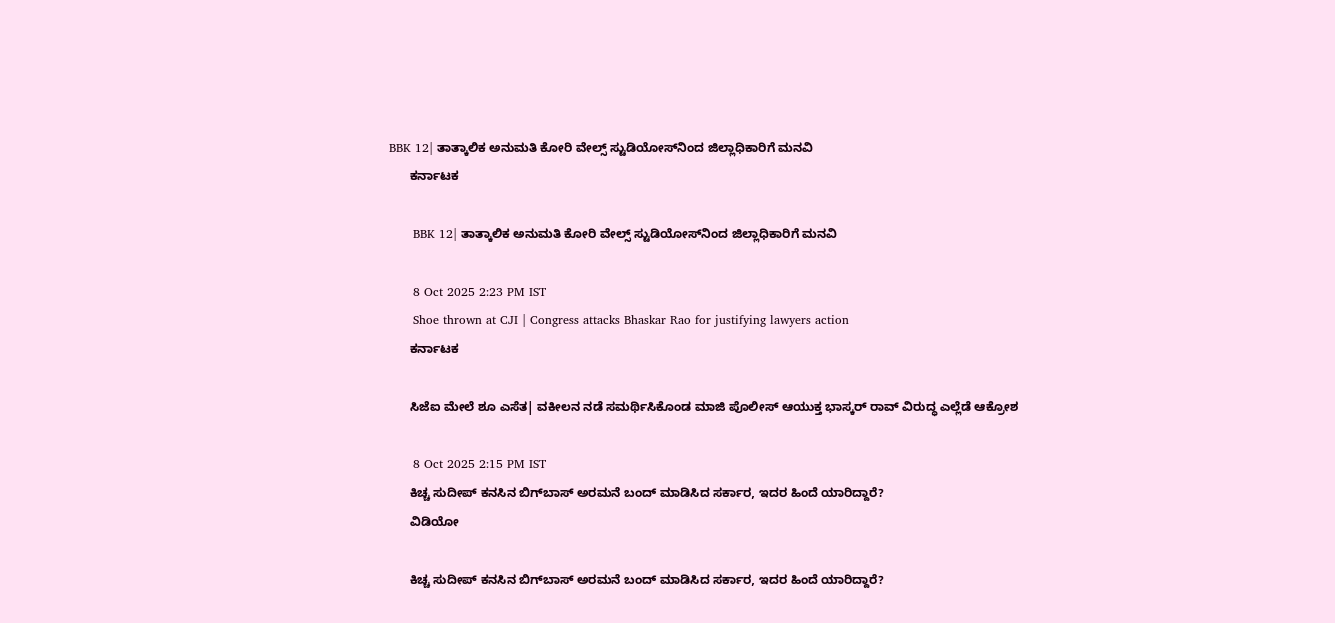BBK 12| ತಾತ್ಕಾಲಿಕ ಅನುಮತಿ ಕೋರಿ ವೇಲ್ಸ್‌ ಸ್ಟುಡಿಯೋಸ್‌ನಿಂದ ಜಿಲ್ಲಾಧಿಕಾರಿಗೆ ಮನವಿ
      ಕರ್ನಾಟಕ

      BBK 12| ತಾತ್ಕಾಲಿಕ ಅನುಮತಿ ಕೋರಿ ವೇಲ್ಸ್‌ ಸ್ಟುಡಿಯೋಸ್‌ನಿಂದ ಜಿಲ್ಲಾಧಿಕಾರಿಗೆ ಮನವಿ

      8 Oct 2025 2:23 PM IST
      Shoe thrown at CJI | Congress attacks Bhaskar Rao for justifying lawyers action
      ಕರ್ನಾಟಕ

      ಸಿಜೆಐ ಮೇಲೆ ಶೂ ಎಸೆತ| ವಕೀಲನ ನಡೆ ಸಮರ್ಥಿಸಿಕೊಂಡ ಮಾಜಿ ಪೊಲೀಸ್‌ ಆಯುಕ್ತ ಭಾಸ್ಕರ್‌ ರಾವ್‌ ವಿರುದ್ಧ ಎಲ್ಲೆಡೆ ಆಕ್ರೋಶ

      8 Oct 2025 2:15 PM IST
      ಕಿಚ್ಚ ಸುದೀಪ್‌ ಕನಸಿನ ಬಿಗ್‌ಬಾಸ್‌ ಅರಮನೆ ಬಂದ್ ಮಾಡಿಸಿದ ಸರ್ಕಾರ, ಇದರ ಹಿಂದೆ ಯಾರಿದ್ದಾರೆ?
      ವಿಡಿಯೋ

      ಕಿಚ್ಚ ಸುದೀಪ್‌ ಕನಸಿನ ಬಿಗ್‌ಬಾಸ್‌ ಅರಮನೆ ಬಂದ್ ಮಾಡಿಸಿದ ಸರ್ಕಾರ, ಇದರ ಹಿಂದೆ ಯಾರಿದ್ದಾರೆ?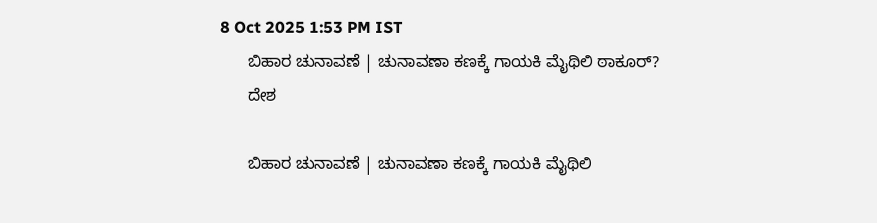8 Oct 2025 1:53 PM IST
      ಬಿಹಾರ ಚುನಾವಣೆ | ಚುನಾವಣಾ ಕಣಕ್ಕೆ ಗಾಯಕಿ ಮೈಥಿಲಿ ಠಾಕೂರ್?
      ದೇಶ

      ಬಿಹಾರ ಚುನಾವಣೆ | ಚುನಾವಣಾ ಕಣಕ್ಕೆ ಗಾಯಕಿ ಮೈಥಿಲಿ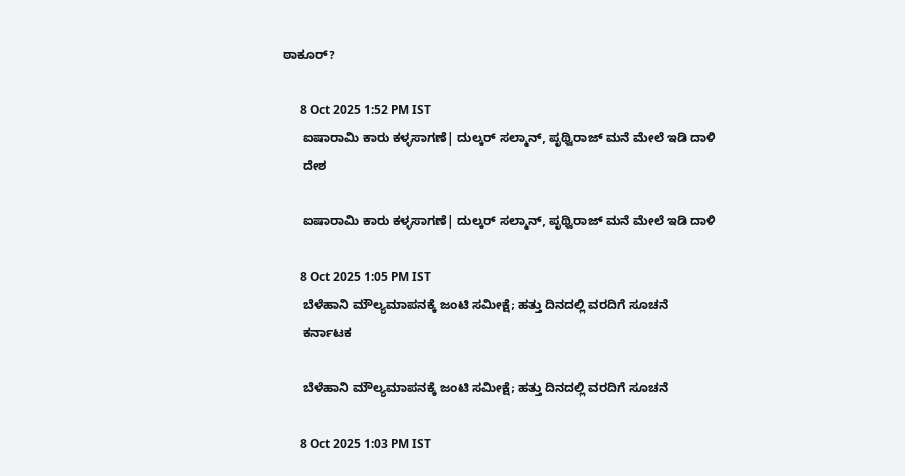ಠಾಕೂರ್?

      8 Oct 2025 1:52 PM IST
      ಐಷಾರಾಮಿ ಕಾರು ಕಳ್ಳಸಾಗಣೆ| ದುಲ್ಕರ್ ಸಲ್ಮಾನ್, ಪೃಥ್ವಿರಾಜ್‌ ಮನೆ ಮೇಲೆ ಇಡಿ ದಾಳಿ
      ದೇಶ

      ಐಷಾರಾಮಿ ಕಾರು ಕಳ್ಳಸಾಗಣೆ| ದುಲ್ಕರ್ ಸಲ್ಮಾನ್, ಪೃಥ್ವಿರಾಜ್‌ ಮನೆ ಮೇಲೆ ಇಡಿ ದಾಳಿ

      8 Oct 2025 1:05 PM IST
      ಬೆಳೆಹಾನಿ ಮೌಲ್ಯಮಾಪನಕ್ಕೆ ಜಂಟಿ ಸಮೀಕ್ಷೆ; ಹತ್ತು ದಿನದಲ್ಲಿ ವರದಿಗೆ ಸೂಚನೆ
      ಕರ್ನಾಟಕ

      ಬೆಳೆಹಾನಿ ಮೌಲ್ಯಮಾಪನಕ್ಕೆ ಜಂಟಿ ಸಮೀಕ್ಷೆ; ಹತ್ತು ದಿನದಲ್ಲಿ ವರದಿಗೆ ಸೂಚನೆ

      8 Oct 2025 1:03 PM IST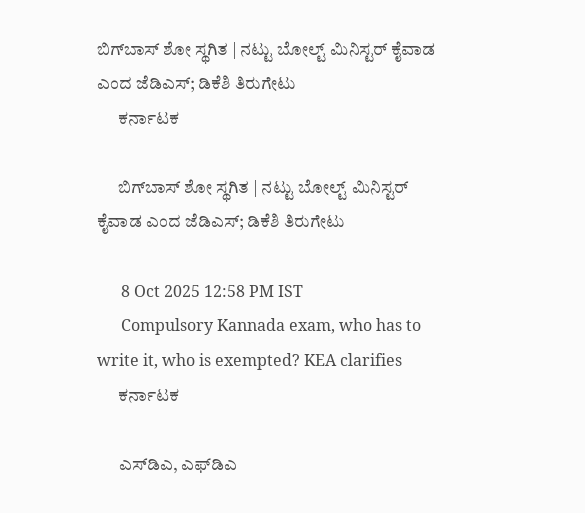ಬಿಗ್‌ಬಾಸ್‌ ಶೋ ಸ್ಥಗಿತ | ನಟ್ಟು ಬೋಲ್ಟ್ ಮಿನಿಸ್ಟರ್ ಕೈವಾಡ ಎಂದ ಜೆಡಿಎಸ್‌; ಡಿಕೆಶಿ ತಿರುಗೇಟು
      ಕರ್ನಾಟಕ

      ಬಿಗ್‌ಬಾಸ್‌ ಶೋ ಸ್ಥಗಿತ | ನಟ್ಟು ಬೋಲ್ಟ್ ಮಿನಿಸ್ಟರ್ ಕೈವಾಡ ಎಂದ ಜೆಡಿಎಸ್‌; ಡಿಕೆಶಿ ತಿರುಗೇಟು

      8 Oct 2025 12:58 PM IST
      Compulsory Kannada exam, who has to write it, who is exempted? KEA clarifies
      ಕರ್ನಾಟಕ

      ಎಸ್‌ಡಿಎ, ಎಫ್‌ಡಿಎ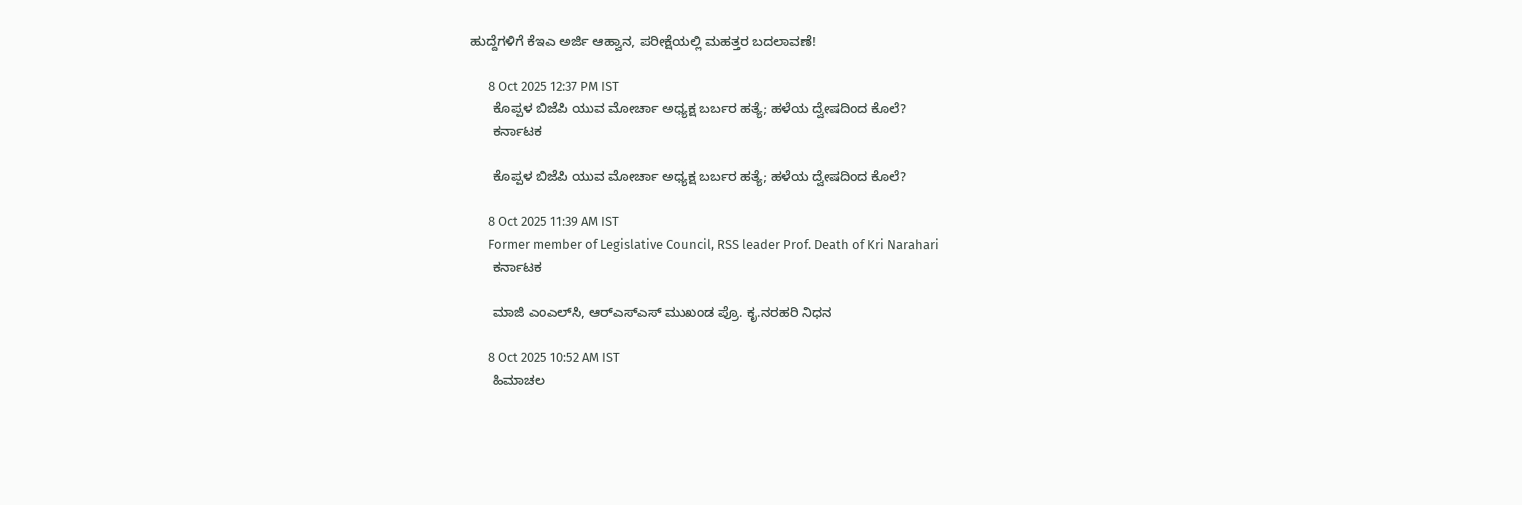ಹುದ್ದೆಗಳಿಗೆ ಕೆಇಎ ಅರ್ಜಿ ಆಹ್ವಾನ, ಪರೀಕ್ಷೆಯಲ್ಲಿ ಮಹತ್ತರ ಬದಲಾವಣೆ!

      8 Oct 2025 12:37 PM IST
      ಕೊಪ್ಪಳ ಬಿಜೆಪಿ ಯುವ ಮೋರ್ಚಾ ಅಧ್ಯಕ್ಷ ಬರ್ಬರ ಹತ್ಯೆ; ಹಳೆಯ ದ್ವೇಷದಿಂದ ಕೊಲೆ?
      ಕರ್ನಾಟಕ

      ಕೊಪ್ಪಳ ಬಿಜೆಪಿ ಯುವ ಮೋರ್ಚಾ ಅಧ್ಯಕ್ಷ ಬರ್ಬರ ಹತ್ಯೆ; ಹಳೆಯ ದ್ವೇಷದಿಂದ ಕೊಲೆ?

      8 Oct 2025 11:39 AM IST
      Former member of Legislative Council, RSS leader Prof. Death of Kri Narahari
      ಕರ್ನಾಟಕ

      ಮಾಜಿ ಎಂಎಲ್‌ಸಿ, ಆರ್‌ಎಸ್‌ಎಸ್‌ ಮುಖಂಡ ಪ್ರೊ. ಕೃ.ನರಹರಿ ನಿಧನ

      8 Oct 2025 10:52 AM IST
      ಹಿಮಾಚಲ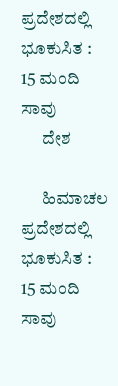ಪ್ರದೇಶದಲ್ಲಿ ಭೂಕುಸಿತ : 15 ಮಂದಿ ಸಾವು
      ದೇಶ

      ಹಿಮಾಚಲ ಪ್ರದೇಶದಲ್ಲಿ ಭೂಕುಸಿತ : 15 ಮಂದಿ ಸಾವು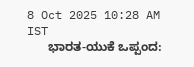8 Oct 2025 10:28 AM IST
      ಭಾರತ-ಯುಕೆ ಒಪ್ಪಂದ: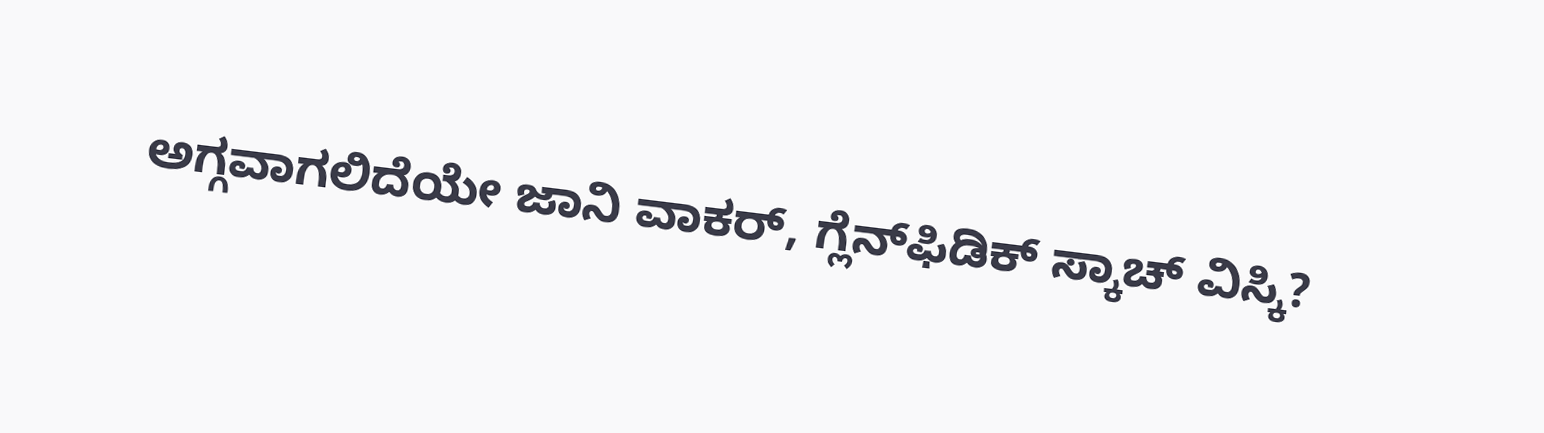ಅಗ್ಗವಾಗಲಿದೆಯೇ ಜಾನಿ ವಾಕರ್, ಗ್ಲೆನ್‌ಫಿಡಿಕ್ ಸ್ಕಾಚ್ ವಿಸ್ಕಿ?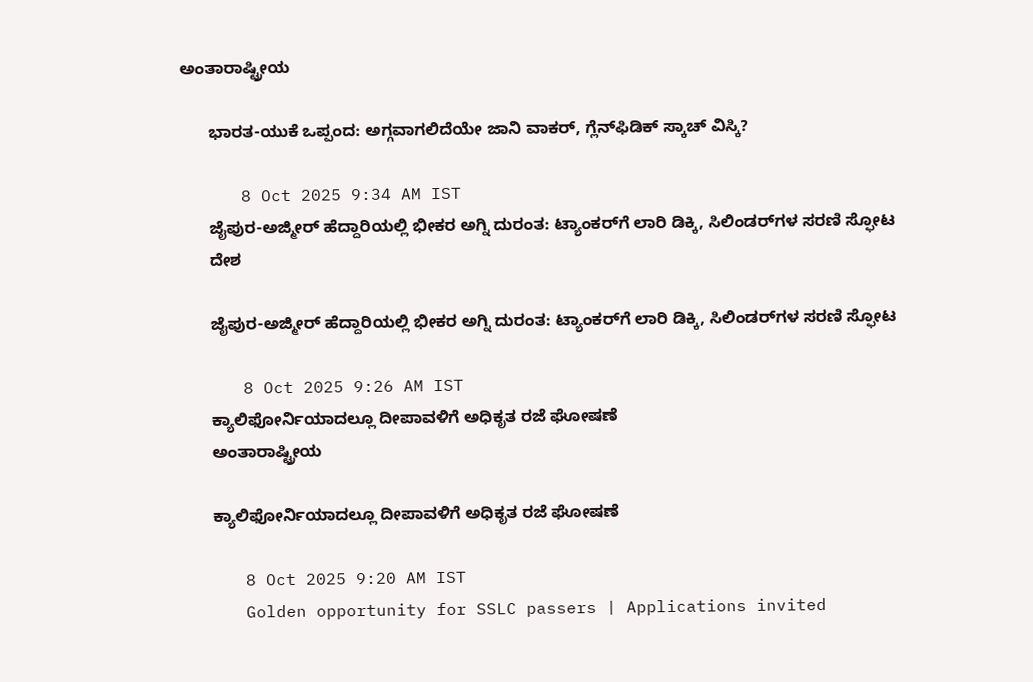ಅಂತಾರಾಷ್ಟ್ರೀಯ

      ಭಾರತ-ಯುಕೆ ಒಪ್ಪಂದ: ಅಗ್ಗವಾಗಲಿದೆಯೇ ಜಾನಿ ವಾಕರ್, ಗ್ಲೆನ್‌ಫಿಡಿಕ್ ಸ್ಕಾಚ್ ವಿಸ್ಕಿ?

      8 Oct 2025 9:34 AM IST
      ಜೈಪುರ-ಅಜ್ಮೀರ್ ಹೆದ್ದಾರಿಯಲ್ಲಿ ಭೀಕರ ಅಗ್ನಿ ದುರಂತ: ಟ್ಯಾಂಕರ್‌ಗೆ ಲಾರಿ ಡಿಕ್ಕಿ, ಸಿಲಿಂಡರ್‌ಗಳ ಸರಣಿ ಸ್ಫೋಟ
      ದೇಶ

      ಜೈಪುರ-ಅಜ್ಮೀರ್ ಹೆದ್ದಾರಿಯಲ್ಲಿ ಭೀಕರ ಅಗ್ನಿ ದುರಂತ: ಟ್ಯಾಂಕರ್‌ಗೆ ಲಾರಿ ಡಿಕ್ಕಿ, ಸಿಲಿಂಡರ್‌ಗಳ ಸರಣಿ ಸ್ಫೋಟ

      8 Oct 2025 9:26 AM IST
      ಕ್ಯಾಲಿಫೋರ್ನಿಯಾದಲ್ಲೂ ದೀಪಾವಳಿಗೆ ಅಧಿಕೃತ ರಜೆ ಘೋಷಣೆ
      ಅಂತಾರಾಷ್ಟ್ರೀಯ

      ಕ್ಯಾಲಿಫೋರ್ನಿಯಾದಲ್ಲೂ ದೀಪಾವಳಿಗೆ ಅಧಿಕೃತ ರಜೆ ಘೋಷಣೆ

      8 Oct 2025 9:20 AM IST
      Golden opportunity for SSLC passers | Applications invited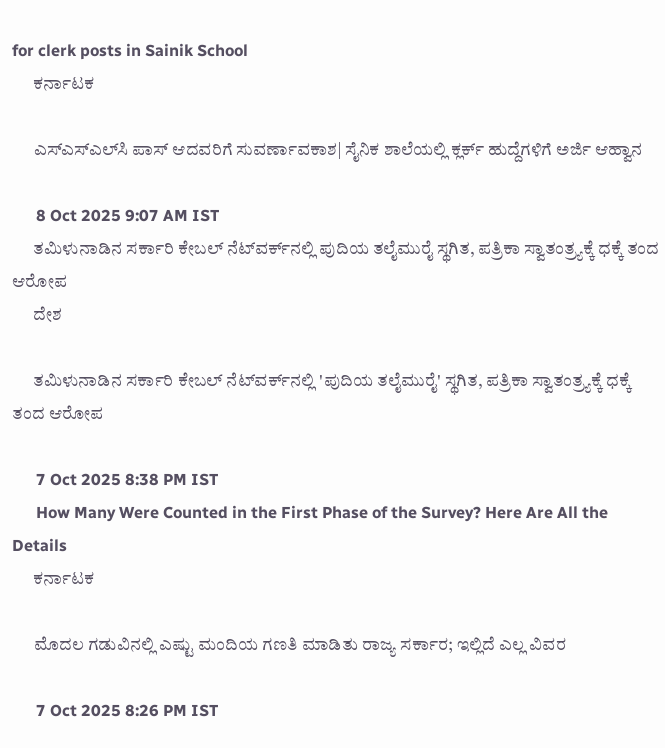for clerk posts in Sainik School
      ಕರ್ನಾಟಕ

      ಎಸ್‌ಎಸ್‌ಎಲ್‌ಸಿ ಪಾಸ್‌ ಆದವರಿಗೆ ಸುವರ್ಣಾವಕಾಶ| ಸೈನಿಕ ಶಾಲೆಯಲ್ಲಿ ಕ್ಲರ್ಕ್ ಹುದ್ದೆಗಳಿಗೆ ಅರ್ಜಿ ಆಹ್ವಾನ

      8 Oct 2025 9:07 AM IST
      ತಮಿಳುನಾಡಿನ ಸರ್ಕಾರಿ ಕೇಬಲ್ ನೆಟ್‌ವರ್ಕ್‌ನಲ್ಲಿ ಪುದಿಯ ತಲೈಮುರೈ ಸ್ಥಗಿತ, ಪತ್ರಿಕಾ ಸ್ವಾತಂತ್ರ್ಯಕ್ಕೆ ಧಕ್ಕೆ ತಂದ ಆರೋಪ
      ದೇಶ

      ತಮಿಳುನಾಡಿನ ಸರ್ಕಾರಿ ಕೇಬಲ್ ನೆಟ್‌ವರ್ಕ್‌ನಲ್ಲಿ 'ಪುದಿಯ ತಲೈಮುರೈ' ಸ್ಥಗಿತ, ಪತ್ರಿಕಾ ಸ್ವಾತಂತ್ರ್ಯಕ್ಕೆ ಧಕ್ಕೆ ತಂದ ಆರೋಪ

      7 Oct 2025 8:38 PM IST
      How Many Were Counted in the First Phase of the Survey? Here Are All the Details
      ಕರ್ನಾಟಕ

      ಮೊದಲ ಗಡುವಿನಲ್ಲಿ ಎಷ್ಟು ಮಂದಿಯ ಗಣತಿ ಮಾಡಿತು ರಾಜ್ಯ ಸರ್ಕಾರ; ಇಲ್ಲಿದೆ ಎಲ್ಲ ವಿವರ

      7 Oct 2025 8:26 PM IST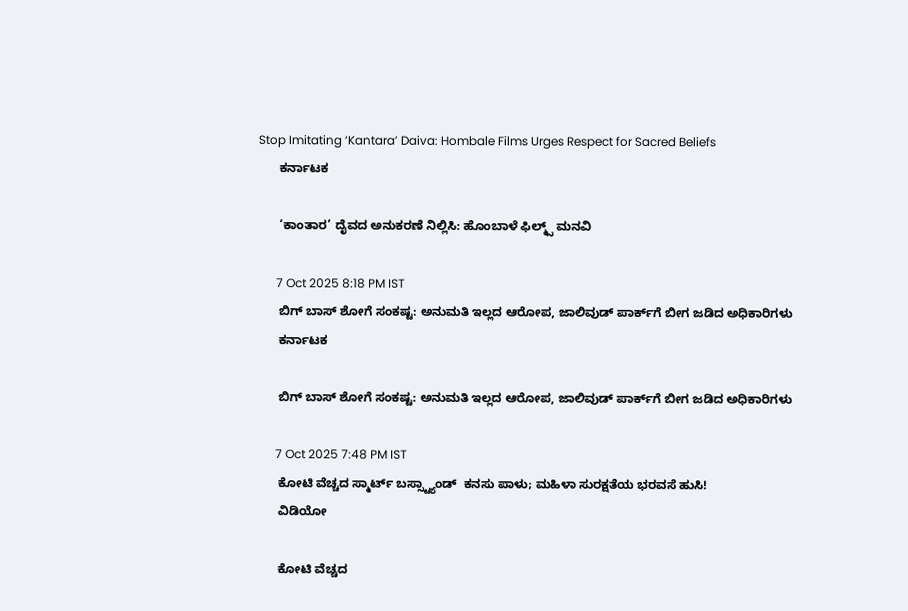Stop Imitating ‘Kantara’ Daiva: Hombale Films Urges Respect for Sacred Beliefs
      ಕರ್ನಾಟಕ

      ‘ಕಾಂತಾರ’ ದೈವದ ಅನುಕರಣೆ ನಿಲ್ಲಿಸಿ: ಹೊಂಬಾಳೆ ಫಿಲ್ಮ್ಸ್ ಮನವಿ

      7 Oct 2025 8:18 PM IST
      ಬಿಗ್ ಬಾಸ್ ಶೋಗೆ ಸಂಕಷ್ಟ: ಅನುಮತಿ ಇಲ್ಲದ ಆರೋಪ, ಜಾಲಿವುಡ್ ಪಾರ್ಕ್‌ಗೆ ಬೀಗ ಜಡಿದ ಅಧಿಕಾರಿಗಳು
      ಕರ್ನಾಟಕ

      ಬಿಗ್ ಬಾಸ್ ಶೋಗೆ ಸಂಕಷ್ಟ: ಅನುಮತಿ ಇಲ್ಲದ ಆರೋಪ, ಜಾಲಿವುಡ್ ಪಾರ್ಕ್‌ಗೆ ಬೀಗ ಜಡಿದ ಅಧಿಕಾರಿಗಳು

      7 Oct 2025 7:48 PM IST
      ಕೋಟಿ ವೆಚ್ಚದ ಸ್ಮಾರ್ಟ್ ಬಸ್ಸ್ಟ್ಯಾಂಡ್  ಕನಸು ಪಾಳು; ಮಹಿಳಾ ಸುರಕ್ಷತೆಯ ಭರವಸೆ ಹುಸಿ!
      ವಿಡಿಯೋ

      ಕೋಟಿ ವೆಚ್ಚದ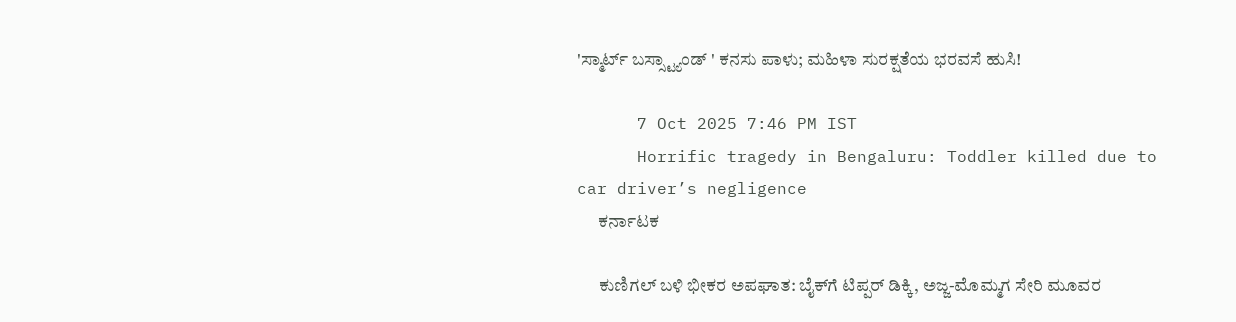'ಸ್ಮಾರ್ಟ್ ಬಸ್ಸ್ಟ್ಯಾಂಡ್ ' ಕನಸು ಪಾಳು; ಮಹಿಳಾ ಸುರಕ್ಷತೆಯ ಭರವಸೆ ಹುಸಿ!

      7 Oct 2025 7:46 PM IST
      Horrific tragedy in Bengaluru: Toddler killed due to car driver’s negligence
      ಕರ್ನಾಟಕ

      ಕುಣಿಗಲ್ ಬಳಿ ಭೀಕರ ಅಪಘಾತ: ಬೈಕ್‌ಗೆ ಟಿಪ್ಪರ್ ಡಿಕ್ಕಿ, ಅಜ್ಜ-ಮೊಮ್ಮಗ ಸೇರಿ ಮೂವರ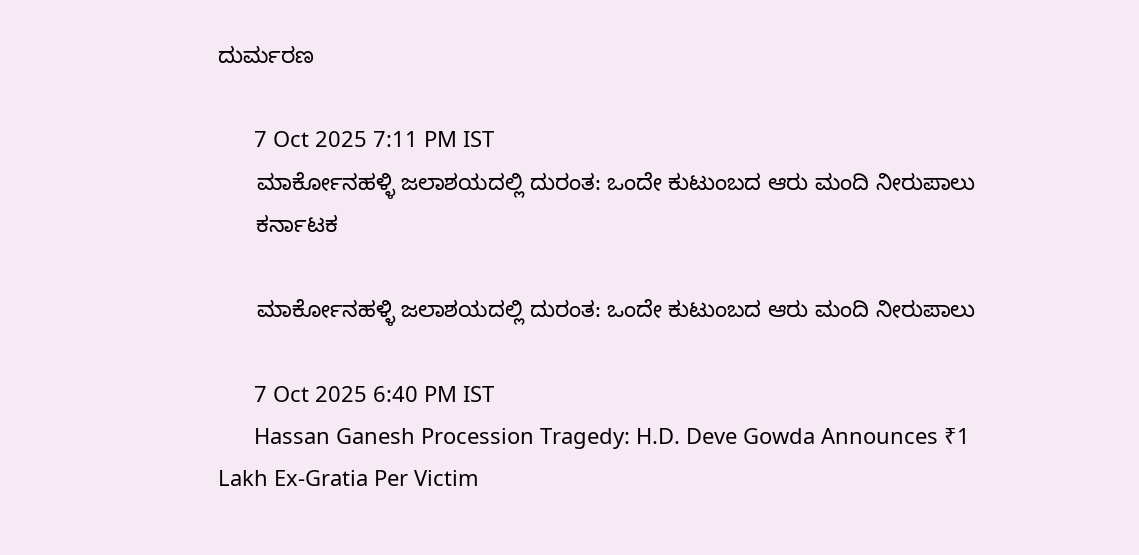ದುರ್ಮರಣ

      7 Oct 2025 7:11 PM IST
      ಮಾರ್ಕೋನಹಳ್ಳಿ ಜಲಾಶಯದಲ್ಲಿ ದುರಂತ: ಒಂದೇ ಕುಟುಂಬದ ಆರು ಮಂದಿ ನೀರುಪಾಲು
      ಕರ್ನಾಟಕ

      ಮಾರ್ಕೋನಹಳ್ಳಿ ಜಲಾಶಯದಲ್ಲಿ ದುರಂತ: ಒಂದೇ ಕುಟುಂಬದ ಆರು ಮಂದಿ ನೀರುಪಾಲು

      7 Oct 2025 6:40 PM IST
      Hassan Ganesh Procession Tragedy: H.D. Deve Gowda Announces ₹1 Lakh Ex-Gratia Per Victim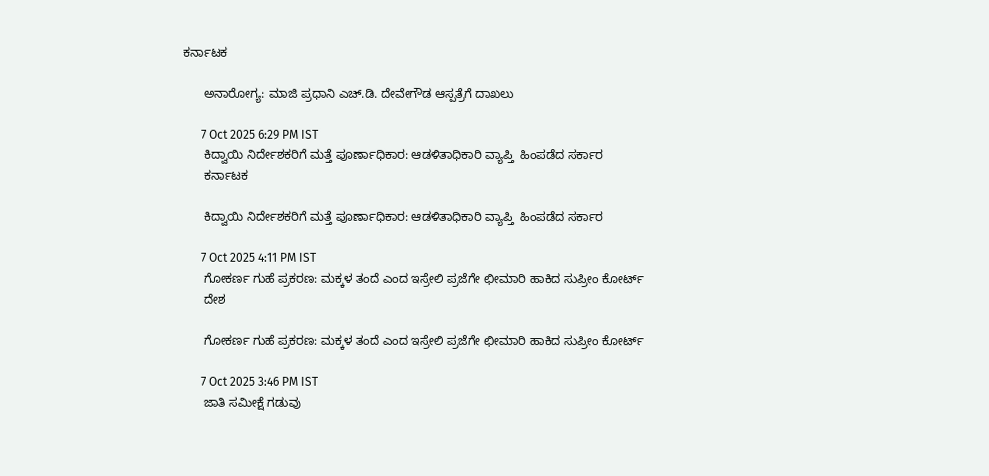ಕರ್ನಾಟಕ

      ಅನಾರೋಗ್ಯ: ಮಾಜಿ ಪ್ರಧಾನಿ ಎಚ್.ಡಿ. ದೇವೇಗೌಡ ಆಸ್ಪತ್ರೆಗೆ ದಾಖಲು

      7 Oct 2025 6:29 PM IST
      ಕಿದ್ವಾಯಿ ನಿರ್ದೇಶಕರಿಗೆ ಮತ್ತೆ ಪೂರ್ಣಾಧಿಕಾರ: ಆಡಳಿತಾಧಿಕಾರಿ ವ್ಯಾಪ್ತಿ  ಹಿಂಪಡೆದ ಸರ್ಕಾರ
      ಕರ್ನಾಟಕ

      ಕಿದ್ವಾಯಿ ನಿರ್ದೇಶಕರಿಗೆ ಮತ್ತೆ ಪೂರ್ಣಾಧಿಕಾರ: ಆಡಳಿತಾಧಿಕಾರಿ ವ್ಯಾಪ್ತಿ  ಹಿಂಪಡೆದ ಸರ್ಕಾರ

      7 Oct 2025 4:11 PM IST
      ಗೋಕರ್ಣ ಗುಹೆ ಪ್ರಕರಣ: ಮಕ್ಕಳ ತಂದೆ ಎಂದ ಇಸ್ರೇಲಿ ಪ್ರಜೆಗೇ ಛೀಮಾರಿ ಹಾಕಿದ ಸುಪ್ರೀಂ ಕೋರ್ಟ್
      ದೇಶ

      ಗೋಕರ್ಣ ಗುಹೆ ಪ್ರಕರಣ: ಮಕ್ಕಳ ತಂದೆ ಎಂದ ಇಸ್ರೇಲಿ ಪ್ರಜೆಗೇ ಛೀಮಾರಿ ಹಾಕಿದ ಸುಪ್ರೀಂ ಕೋರ್ಟ್

      7 Oct 2025 3:46 PM IST
      ಜಾತಿ ಸಮೀಕ್ಷೆ ಗಡುವು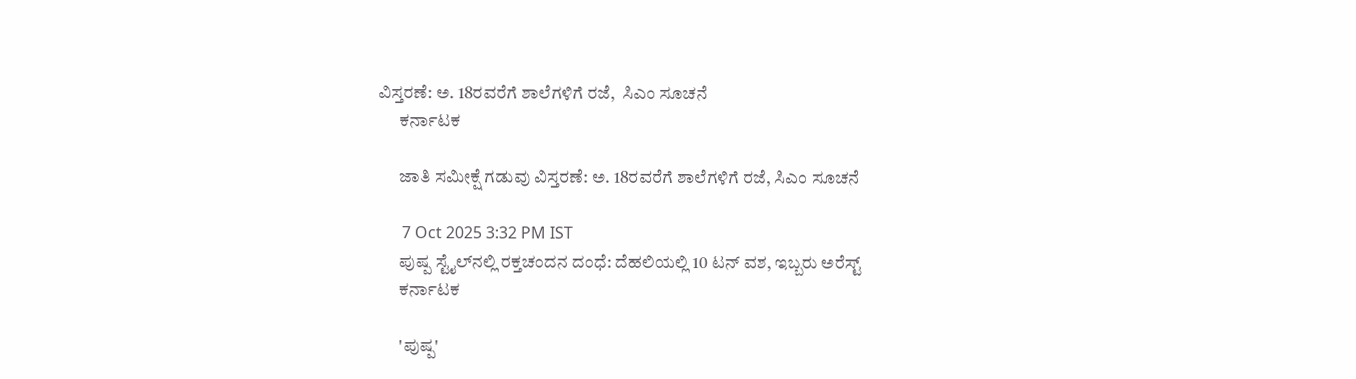ವಿಸ್ತರಣೆ: ಅ. 18ರವರೆಗೆ ಶಾಲೆಗಳಿಗೆ ರಜೆ,  ಸಿಎಂ ಸೂಚನೆ
      ಕರ್ನಾಟಕ

      ಜಾತಿ ಸಮೀಕ್ಷೆ ಗಡುವು ವಿಸ್ತರಣೆ: ಅ. 18ರವರೆಗೆ ಶಾಲೆಗಳಿಗೆ ರಜೆ, ಸಿಎಂ ಸೂಚನೆ

      7 Oct 2025 3:32 PM IST
      ಪುಷ್ಪ ಸ್ಟೈಲ್‌ನಲ್ಲಿ ರಕ್ತಚಂದನ ದಂಧೆ: ದೆಹಲಿಯಲ್ಲಿ 10 ಟನ್ ವಶ, ಇಬ್ಬರು ಅರೆಸ್ಟ್
      ಕರ್ನಾಟಕ

      'ಪುಷ್ಪ'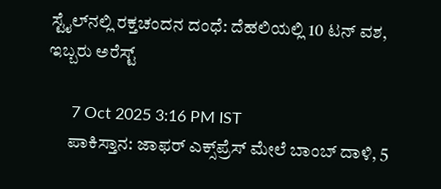ಸ್ಟೈಲ್‌ನಲ್ಲಿ ರಕ್ತಚಂದನ ದಂಧೆ: ದೆಹಲಿಯಲ್ಲಿ 10 ಟನ್ ವಶ, ಇಬ್ಬರು ಅರೆಸ್ಟ್

      7 Oct 2025 3:16 PM IST
      ಪಾಕಿಸ್ತಾನ: ಜಾಫರ್ ಎಕ್ಸ್‌ಪ್ರೆಸ್ ಮೇಲೆ ಬಾಂಬ್ ದಾಳಿ, 5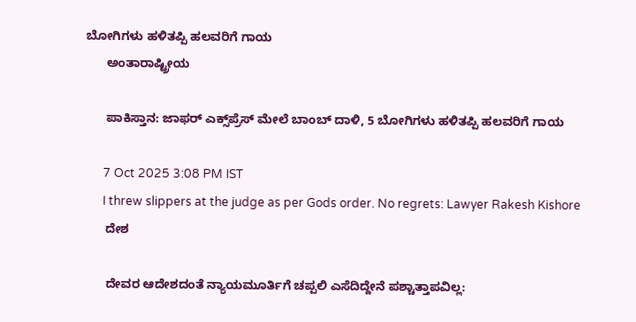ಬೋಗಿಗಳು ಹಳಿತಪ್ಪಿ ಹಲವರಿಗೆ ಗಾಯ
      ಅಂತಾರಾಷ್ಟ್ರೀಯ

      ಪಾಕಿಸ್ತಾನ: ಜಾಫರ್ ಎಕ್ಸ್‌ಪ್ರೆಸ್ ಮೇಲೆ ಬಾಂಬ್ ದಾಳಿ, 5 ಬೋಗಿಗಳು ಹಳಿತಪ್ಪಿ ಹಲವರಿಗೆ ಗಾಯ

      7 Oct 2025 3:08 PM IST
      I threw slippers at the judge as per Gods order. No regrets: Lawyer Rakesh Kishore
      ದೇಶ

      ದೇವರ ಆದೇಶದಂತೆ ನ್ಯಾಯಮೂರ್ತಿಗೆ ಚಪ್ಪಲಿ ಎಸೆದಿದ್ದೇನೆ ಪಶ್ಚಾತ್ತಾಪವಿಲ್ಲ: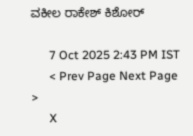ವಕೀಲ ರಾಕೇಶ್ ಕಿಶೋರ್

      7 Oct 2025 2:43 PM IST
      < Prev Page Next Page  >
      X